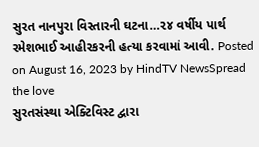સુરત નાનપુરા વિસ્તારની ઘટના…૨૪ વર્ષીય પાર્થ રમેશભાઈ આહીરકરની હત્યા કરવામાં આવી. Posted on August 16, 2023 by HindTV NewsSpread the love
સુરતસંસ્થા એક્ટિવિસ્ટ દ્વારા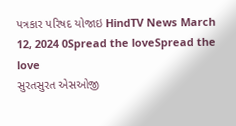પત્રકાર પરિષદ યોજાઇ HindTV News March 12, 2024 0Spread the loveSpread the love
સુરતસુરત એસઓજી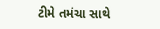ટીમે તમંચા સાથે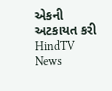એકની અટકાયત કરી HindTV News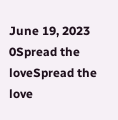June 19, 2023 0Spread the loveSpread the love